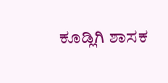ಕೂಡ್ಲಿಗಿ ಶಾಸಕ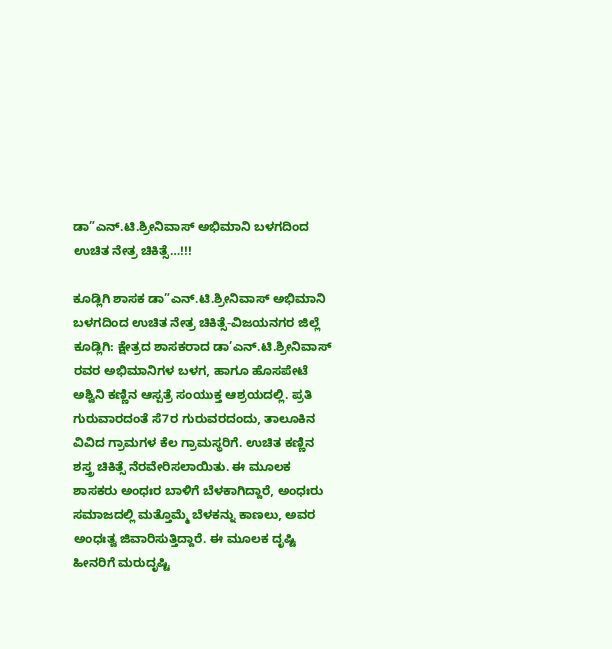ಡಾ”ಎನ್.ಟಿ.ಶ್ರೀನಿವಾಸ್ ಅಭಿಮಾನಿ ಬಳಗದಿಂದ ಉಚಿತ ನೇತ್ರ ಚಿಕಿತ್ಸೆ…!!!

ಕೂಡ್ಲಿಗಿ ಶಾಸಕ ಡಾ”ಎನ್.ಟಿ.ಶ್ರೀನಿವಾಸ್ ಅಭಿಮಾನಿ ಬಳಗದಿಂದ ಉಚಿತ ನೇತ್ರ ಚಿಕಿತ್ಸೆ-ವಿಜಯನಗರ ಜಿಲ್ಲೆ ಕೂಡ್ಲಿಗಿ: ಕ್ಷೇತ್ರದ ಶಾಸಕರಾದ ಡ‍ಾ’ಎನ್.ಟಿ.ಶ್ರೀನಿವಾಸ್ ರವರ ಅಭಿಮಾನಿಗಳ ಬಳಗ, ಹಾಗೂ ಹೊಸಪೇಟೆ ಅಶ್ವಿನಿ ಕಣ್ಣಿನ ಆಸ್ಪತ್ರೆ ಸಂಯುಕ್ತ ಆಶ್ರಯದಲ್ಲಿ. ಪ್ರತಿ ಗುರುವಾರದಂತೆ ಸೆ7ರ ಗುರುವ‍ರದಂದು, ತಾಲೂಕಿನ ವಿವಿದ ಗ್ರ‍ಾಮಗಳ ಕೆಲ ಗ್ರ‍ಾಮಸ್ಥರಿಗೆ. ಉಚಿತ ಕಣ್ಣಿನ ಶಸ್ತ್ರ ಚಿಕಿತ್ಸೆ ನೆರವೇರಿಸಲಾಯಿತು. ಈ ಮೂಲಕ ಶಾಸಕರು ಅಂಧಃರ ಬಾಳಿಗೆ ಬೆಳಕಾಗಿದ್ದಾರೆ, ಅಂಧಃರು ಸಮಾಜದಲ್ಲಿ ಮತ್ತೊಮ್ಮೆ ಬೆಳಕನ್ನು ಕಾಣಲು, ಅವರ ಅಂಧಃತ್ವ ಜಿವಾರಿಸುತ್ತಿದ್ದಾರೆ. ಈ ಮೂಲಕ ದೃಷ್ಟಿ ಹೀನರಿಗೆ ಮರುದೃಷ್ಟಿ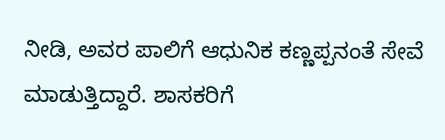ನೀಡಿ, ಅವರ ಪಾಲಿಗೆ ಆಧುನಿಕ ಕಣ್ಣಪ್ಪನಂತೆ ಸೇವೆ ಮಾಡುತ್ತಿದ್ದಾರೆ. ಶಾಸಕರಿಗೆ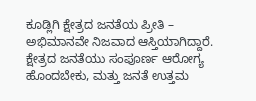ಕೂಡ್ಲಿಗಿ ಕ್ಷೇತ್ರದ ಜನತೆಯ ಪ್ರೀತಿ – ಅಭಿಮಾನವೇ ನಿಜವಾದ ಆಸ್ತಿಯಾಗಿದ್ದಾರೆ. ಕ್ಷೇತ್ರದ ಜನತೆಯು ಸಂಪೂರ್ಣ ಆರೋಗ್ಯ ಹೊಂದಬೇಕು, ಮತ್ತು ಜನತೆ ಉತ್ತಮ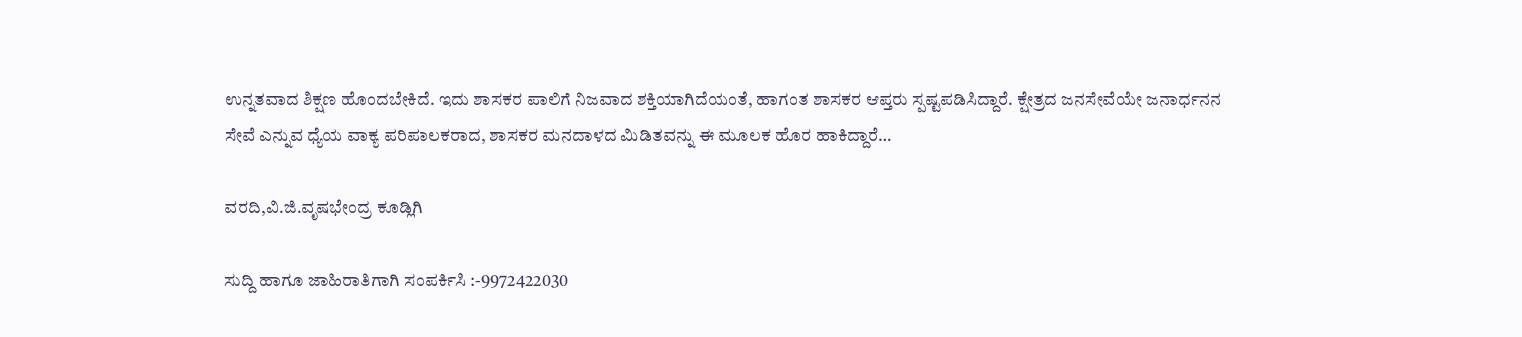ಉನ್ನತವಾದ ಶಿಕ್ಷಣ ಹೊಂದಬೇಕಿದೆ. ಇದು ಶಾಸಕರ ಪಾಲಿಗೆ ನಿಜವಾದ ಶಕ್ತಿಯಾಗಿದೆಯಂತೆ, ಹಾಗಂತ ಶಾಸಕರ ಆಪ್ತರು ಸ್ಪಷ್ಟಪಡಿಸಿದ್ದಾರೆ. ಕ್ಷೇತ್ರದ ಜನಸೇವೆಯೇ ಜನಾರ್ಧನನ ಸೇವೆ ಎನ್ನುವ ಧ್ಯೆಯ ವಾಕ್ಯ ಪ‍ರಿಪ‍ಾಲಕರಾದ, ಶಾಸಕರ ಮನದಾಳದ ಮಿಡಿತವನ್ನು ಈ ಮೂಲಕ ಹೊರ ಹಾಕಿದ್ದಾರೆ…

ವರದಿ,ವಿ.ಜಿ.ವೃಷಭೇಂದ್ರ ಕೂಡ್ಲಿಗಿ

ಸುದ್ದಿ ಹಾಗೂ ಜಾಹಿರಾತಿಗಾಗಿ ಸಂಪರ್ಕಿಸಿ :-9972422030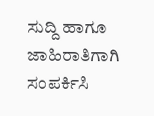ಸುದ್ದಿ ಹಾಗೂ ಜಾಹಿರಾತಿಗಾಗಿ ಸಂಪರ್ಕಿಸಿ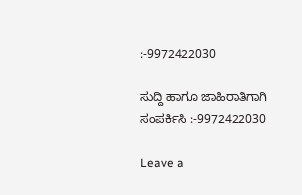:-9972422030

ಸುದ್ದಿ ಹಾಗೂ ಜಾಹಿರಾತಿಗಾಗಿ ಸಂಪರ್ಕಿಸಿ :-9972422030

Leave a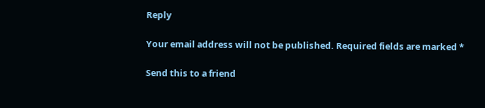Reply

Your email address will not be published. Required fields are marked *

Send this to a friend